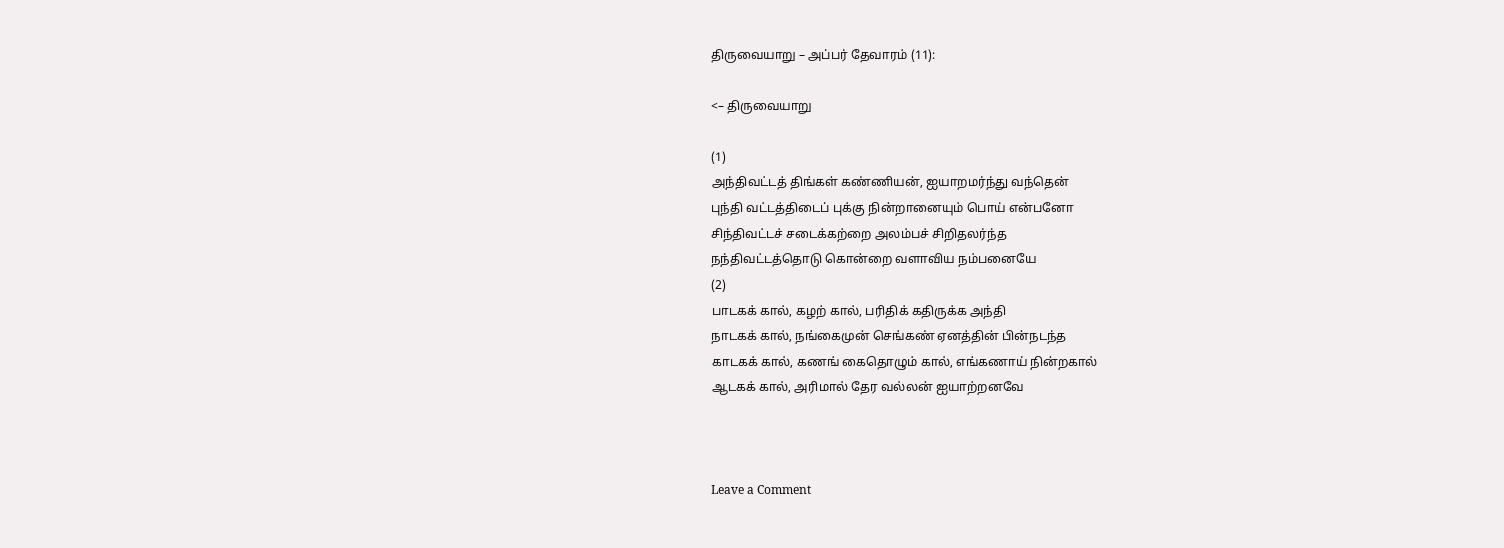திருவையாறு – அப்பர் தேவாரம் (11):

<– திருவையாறு

(1)
அந்திவட்டத் திங்கள் கண்ணியன், ஐயாறமர்ந்து வந்தென்
புந்தி வட்டத்திடைப் புக்கு நின்றானையும் பொய் என்பனோ
சிந்திவட்டச் சடைக்கற்றை அலம்பச் சிறிதலர்ந்த
நந்திவட்டத்தொடு கொன்றை வளாவிய நம்பனையே
(2)
பாடகக் கால், கழற் கால், பரிதிக் கதிருக்க அந்தி
நாடகக் கால், நங்கைமுன் செங்கண் ஏனத்தின் பின்நடந்த
காடகக் கால், கணங் கைதொழும் கால், எங்கணாய் நின்றகால்
ஆடகக் கால், அரிமால் தேர வல்லன் ஐயாற்றனவே



Leave a Comment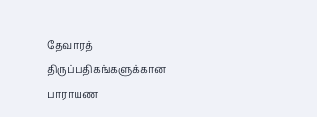தேவாரத் திருப்பதிகங்களுக்கான பாராயண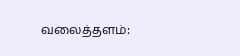வலைத்தளம்: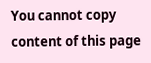You cannot copy content of this page